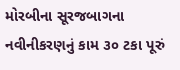મોરબીના સૂરજબાગના નવીનીકરણનું કામ ૩૦ ટકા પૂરું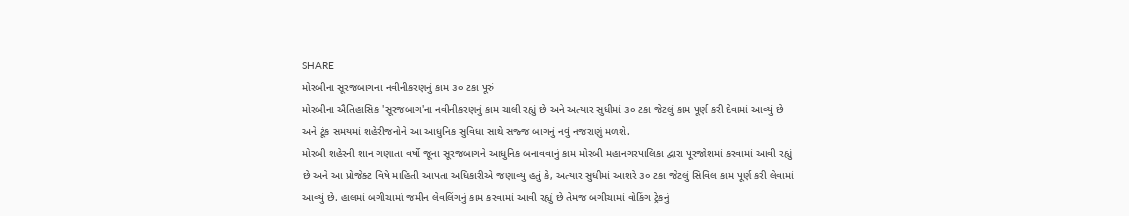SHARE
મોરબીના સૂરજબાગના નવીનીકરણનું કામ ૩૦ ટકા પૂરું
મોરબીના ઐતિહાસિક 'સૂરજબાગ'ના નવીનીકરણનું કામ ચાલી રહ્યું છે અને અત્યાર સુધીમાં ૩૦ ટકા જેટલું કામ પૂર્ણ કરી દેવામાં આવ્યું છે અને ટૂંક સમયમાં શહેરીજનોને આ આધુનિક સુવિધા સાથે સજ્જ બાગનું નવું નજરાણું મળશે.
મોરબી શહેરની શાન ગણાતા વર્ષો જૂના સૂરજબાગને આધુનિક બનાવવાનું કામ મોરબી મહાનગરપાલિકા દ્વારા પૂરજોશમાં કરવામાં આવી રહ્યું છે અને આ પ્રોજેક્ટ વિષે માહિતી આપતા અધિકારીએ જણાવ્યુ હતું કે, અત્યાર સુધીમાં આશરે ૩૦ ટકા જેટલું સિવિલ કામ પૂર્ણ કરી લેવામાં આવ્યું છે. હાલમાં બગીચામાં જમીન લેવલિંગનું કામ કરવામાં આવી રહ્યું છે તેમજ બગીચામાં વોકિંગ ટ્રેકનું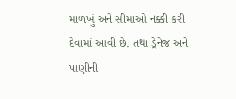માળખું અને સીમાઓ નક્કી કરી દેવામાં આવી છે. તથા ડ્રેનેજ અને પાણીની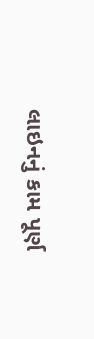લાઇનનું કામ પૂર્ણ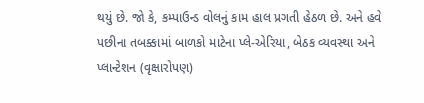થયું છે. જો કે, કમ્પાઉન્ડ વોલનું કામ હાલ પ્રગતી હેઠળ છે. અને હવે પછીના તબક્કામાં બાળકો માટેના પ્લે-એરિયા, બેઠક વ્યવસ્થા અને પ્લાન્ટેશન (વૃક્ષારોપણ)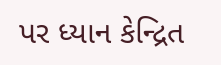પર ધ્યાન કેન્દ્રિત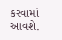કરવામાં આવશે.